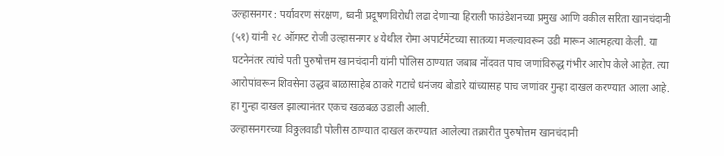उल्हासनगर : पर्यावरण संरक्षण, ध्वनी प्रदूषणविरोधी लढा देणाऱ्या हिराली फाउंडेशनच्या प्रमुख आणि वकील सरिता खानचंदानी (५१) यांनी २८ ऑगस्ट रोजी उल्हासनगर ४ येथील रोमा अपार्टमेंटच्या सातव्या मजल्यावरून उडी मारून आत्महत्या केली. या घटनेनंतर त्यांचे पती पुरुषोत्तम खानचंदानी यांनी पोलिस ठाण्यात जबाब नोंदवत पाच जणांविरुद्ध गंभीर आरोप केले आहेत. त्या आरोपांवरून शिवसेना उद्धव बाळासाहेब ठाकरे गटाचे धनंजय बोडारे यांच्यासह पाच जणांवर गुन्हा दाखल करण्यात आला आहे. हा गुन्हा दाखल झाल्यानंतर एकच खळबळ उडाली आली.
उल्हासनगरच्या विठ्ठलवाडी पोलीस ठाण्यात दाखल करण्यात आलेल्या तक्रारीत पुरुषोत्तम खानचंदानी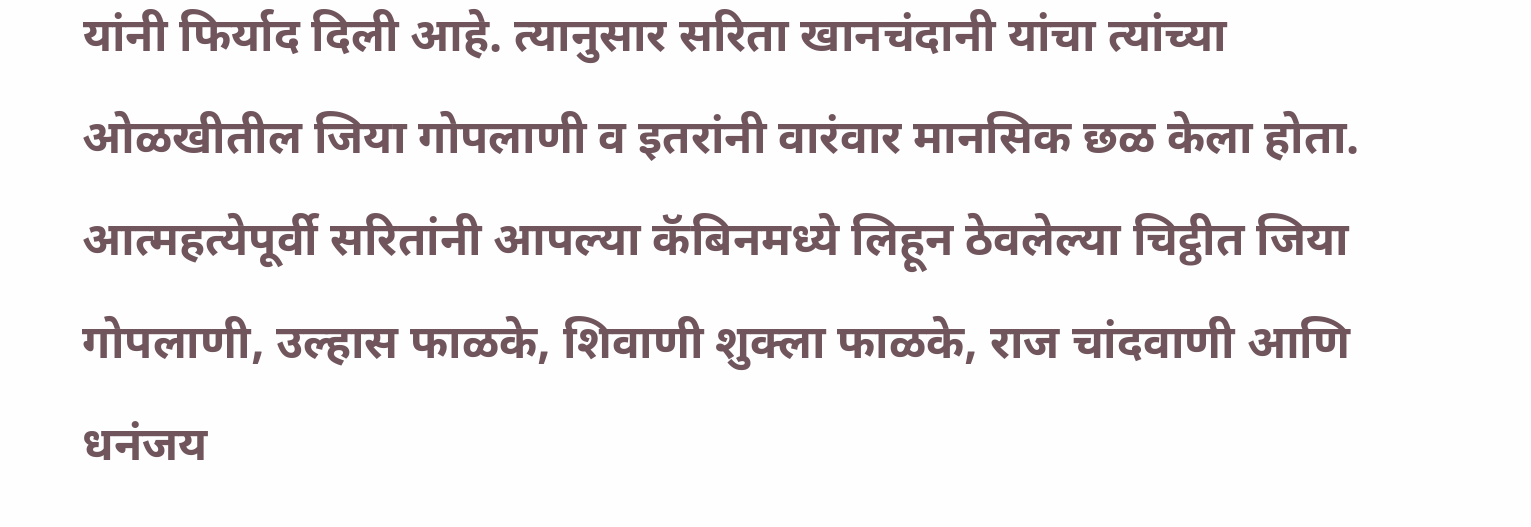यांनी फिर्याद दिली आहे. त्यानुसार सरिता खानचंदानी यांचा त्यांच्या ओळखीतील जिया गोपलाणी व इतरांनी वारंवार मानसिक छळ केला होता. आत्महत्येपूर्वी सरितांनी आपल्या कॅबिनमध्ये लिहून ठेवलेल्या चिट्ठीत जिया गोपलाणी, उल्हास फाळके, शिवाणी शुक्ला फाळके, राज चांदवाणी आणि धनंजय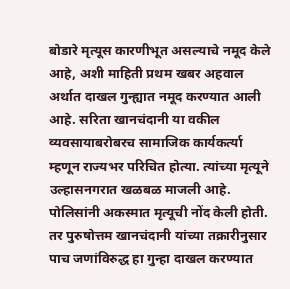बोडारे मृत्यूस कारणीभूत असल्याचे नमूद केले आहे, अशी माहिती प्रथम खबर अहवाल अर्थात दाखल गुन्ह्यात नमूद करण्यात आली आहे. सरिता खानचंदानी या वकील व्यवसायाबरोबरच सामाजिक कार्यकर्त्या म्हणून राज्यभर परिचित होत्या. त्यांच्या मृत्यूने उल्हासनगरात खळबळ माजली आहे. पोलिसांनी अकस्मात मृत्यूची नोंद केली होती. तर पुरुषोत्तम खानचंदानी यांच्या तक्रारीनुसार पाच जणांविरुद्ध हा गुन्हा दाखल करण्यात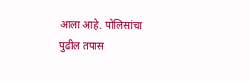आला आहे. पोलिसांचा पुढील तपास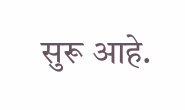सुरू आहे.